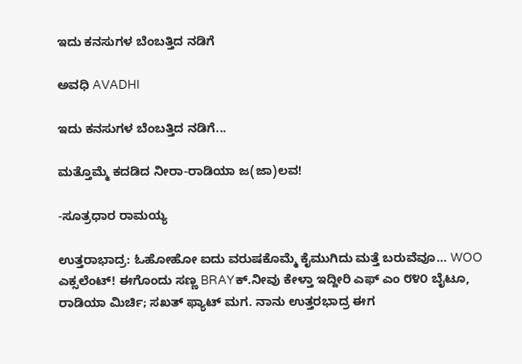ಇದು ಕನಸುಗಳ ಬೆಂಬತ್ತಿದ ನಡಿಗೆ‍

ಅವಧಿ AVADHI

ಇದು ಕನಸುಗಳ ಬೆಂಬತ್ತಿದ ನಡಿಗೆ...

ಮತ್ತೊಮ್ಮೆ ಕದಡಿದ ನೀರಾ-ರಾಡಿಯಾ ಜ(ಜಾ)ಲವ!

-ಸೂತ್ರಧಾರ ರಾಮಯ್ಯ

ಉತ್ತರಾಭಾದ್ರ: ಓಹೋಹೋ ಐದು ವರುಷಕೊಮ್ಮೆ ಕೈಮುಗಿದು ಮತ್ತೆ ಬರುವೆವೂ… WOO ಎಕ್ಸಲೆಂಟ್! ಈಗೊಂದು ಸಣ್ಣ BRAYಕ್.ನೀವು ಕೇಳ್ತಾ ಇದ್ದೀರಿ ಎಫ್ ಎಂ ೮೪೦ ಬೈಟೂ, ರಾಡಿಯಾ ಮಿರ್ಚಿ; ಸಖತ್ ಫ್ಯಾಟ್ ಮಗ. ನಾನು ಉತ್ತರಭಾದ್ರ ಈಗ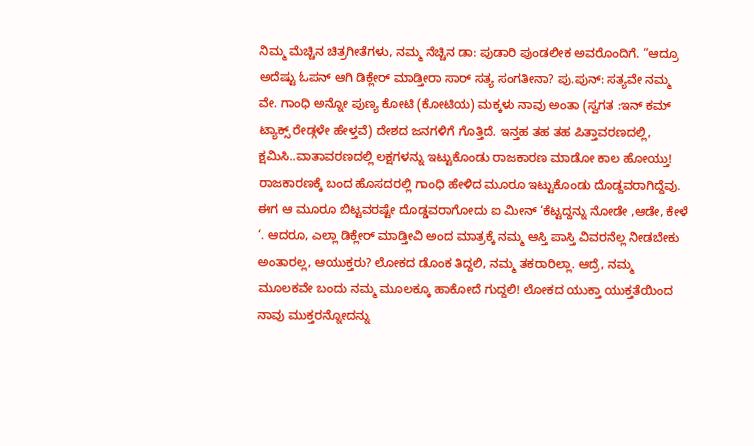ನಿಮ್ಮ ಮೆಚ್ಚಿನ ಚಿತ್ರಗೀತೆಗಳು, ನಮ್ಮ ನೆಚ್ಚಿನ ಡಾ: ಪುಡಾರಿ ಪುಂಡಲೀಕ ಅವರೊಂದಿಗೆ. “ಆದ್ರೂ ಅದೆಷ್ಟು ಓಪನ್ ಆಗಿ ಡಿಕ್ಲೇರ್ ಮಾಡ್ತೀರಾ ಸಾರ್ ಸತ್ಯ ಸಂಗತೀನಾ? ಪು.ಪುನ್: ಸತ್ಯವೇ ನಮ್ಮ ವೇ. ಗಾಂಧಿ ಅನ್ನೋ ಪುಣ್ಯ ಕೋಟಿ (ಕೋಟಿಯ) ಮಕ್ಕಳು ನಾವು ಅಂತಾ (ಸ್ವಗತ :ಇನ್ ಕಮ್ ಟ್ಯಾಕ್ಸ್ ರೇಡ್ಗಳೇ ಹೇಳ್ತವೆ) ದೇಶದ ಜನಗಳಿಗೆ ಗೊತ್ತಿದೆ. ಇನ್ತಹ ತಹ ತಹ ಪಿತ್ತಾವರಣದಲ್ಲಿ, ಕ್ಷಮಿಸಿ..ವಾತಾವರಣದಲ್ಲಿ ಲಕ್ಷಗಳನ್ನು ಇಟ್ಟುಕೊಂಡು ರಾಜಕಾರಣ ಮಾಡೋ ಕಾಲ ಹೋಯ್ತು! ರಾಜಕಾರಣಕ್ಕೆ ಬಂದ ಹೊಸದರಲ್ಲಿ ಗಾಂಧಿ ಹೇಳಿದ ಮೂರೂ ಇಟ್ಟುಕೊಂಡು ದೊಡ್ದವರಾಗಿದ್ದೆವು. ಈಗ ಆ ಮೂರೂ ಬಿಟ್ಟವರಷ್ಟೇ ದೊಡ್ಡವರಾಗೋದು ಐ ಮೀನ್ ‘ಕೆಟ್ಟದ್ದನ್ನು ನೋಡೇ ,ಆಡೇ, ಕೇಳೆ ‘. ಆದರೂ, ಎಲ್ಲಾ ಡಿಕ್ಲೇರ್ ಮಾಡ್ತೀವಿ ಅಂದ ಮಾತ್ರಕ್ಕೆ ನಮ್ಮ ಆಸ್ತಿ ಪಾಸ್ತಿ ವಿವರನೆಲ್ಲ ನೀಡಬೇಕು ಅಂತಾರಲ್ಲ, ಆಯುಕ್ತರು? ಲೋಕದ ಡೊಂಕ ತಿದ್ದಲಿ, ನಮ್ಮ ತಕರಾರಿಲ್ಲಾ. ಆದ್ರೆ, ನಮ್ಮ ಮೂಲಕವೇ ಬಂದು ನಮ್ಮ ಮೂಲಕ್ಕೂ ಹಾಕೋದೆ ಗುದ್ದಲಿ! ಲೋಕದ ಯುಕ್ತಾ ಯುಕ್ತತೆಯಿಂದ ನಾವು ಮುಕ್ತರನ್ನೋದನ್ನು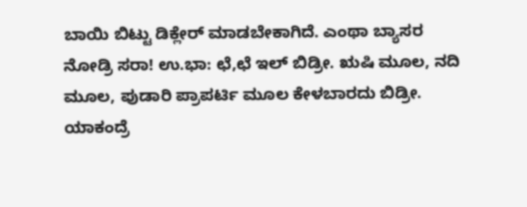ಬಾಯಿ ಬಿಟ್ಟು ಡಿಕ್ಲೇರ್ ಮಾಡಬೇಕಾಗಿದೆ. ಎಂಥಾ ಬ್ಯಾಸರ ನೋಡ್ರಿ ಸರಾ! ಉ.ಭಾ: ಛೆ,ಛೆ ಇಲ್ ಬಿಡ್ರೀ. ಋಷಿ ಮೂಲ, ನದಿ ಮೂಲ, ಪುಡಾರಿ ಪ್ರಾಪರ್ಟಿ ಮೂಲ ಕೇಳಬಾರದು ಬಿಡ್ರೀ. ಯಾಕಂದ್ರೆ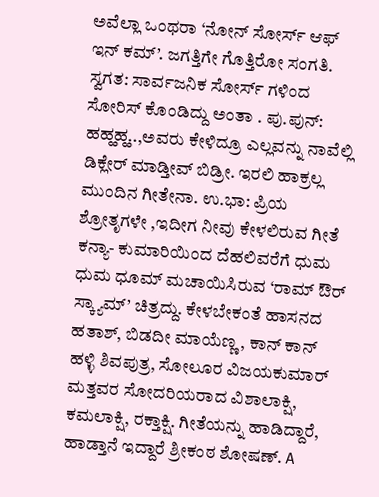ಅವೆಲ್ಲಾ ಒಂಥರಾ ‘ನೋನ್ ಸೋರ್ಸ್ ಆಫ್ ಇನ್ ಕಮ್’. ಜಗತ್ತಿಗೇ ಗೊತ್ತಿರೋ ಸಂಗತಿ. ಸ್ವಗತ: ಸಾರ್ವಜನಿಕ ಸೋರ್ಸ್ ಗಳಿಂದ ಸೋರಿಸ್ ಕೊಂಡಿದ್ದು ಅಂತಾ . ಪು.ಪುನ್: ಹಹ್ಹಹ್ಹ..,ಅವರು ಕೇಳಿದ್ರೂ ಎಲ್ಲವನ್ನು ನಾವೆಲ್ಲಿ ಡಿಕ್ಲೇರ್ ಮಾಡ್ತೀವ್ ಬಿಡ್ರೀ. ಇರಲಿ ಹಾಕ್ರಲ್ಲ ಮುಂದಿನ ಗೀತೇನಾ. ಉ.ಭಾ: ಪ್ರಿಯ ಶ್ರೋತೃಗಳೇ ,ಇದೀಗ ನೀವು ಕೇಳಲಿರುವ ಗೀತೆ ಕನ್ಯಾ- ಕುಮಾರಿಯಿಂದ ದೆಹಲಿವರೆಗೆ ಧುಮ ಧುಮ ಧೂಮ್ ಮಚಾಯಿಸಿರುವ ‘ರಾಮ್ ಔರ್ ಸ್ಕ್ಯಾಮ್’ ಚಿತ್ರದ್ದು. ಕೇಳಬೇಕಂತೆ ಹಾಸನದ ಹತಾಶ್, ಬಿಡದೀ ಮಾಯೆಣ್ಣ, ಕಾನ್ ಕಾನ್ ಹಳ್ಳಿ ಶಿವಪುತ್ರ, ಸೋಲೂರ ವಿಜಯಕುಮಾರ್ ಮತ್ತವರ ಸೋದರಿಯರಾದ ವಿಶಾಲಾಕ್ಷಿ, ಕಮಲಾಕ್ಷಿ, ರಕ್ತಾಕ್ಷಿ. ಗೀತೆಯನ್ನು ಹಾಡಿದ್ದಾರೆ, ಹಾಡ್ತಾನೆ ಇದ್ದಾರೆ ಶ್ರೀಕಂಠ ಶೋಷಣ್. A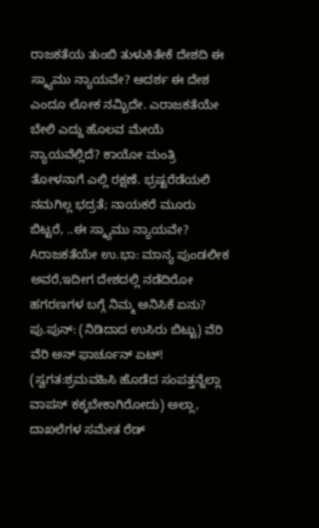ರಾಜಕತೆಯ ತುಂಬಿ ತುಳುಕಿತೇಕೆ ದೇಶದಿ ಈ ಸ್ಕ್ಯಾಮು ನ್ಯಾಯವೇ? ಆದರ್ಶ ಈ ದೇಶ ಎಂದೂ ಲೋಕ ನಮ್ಬಿದೇ. ಎರಾಜಕತೆಯೇ ಬೇಲಿ ಎದ್ದು ಹೊಲವ ಮೇಯೆ ನ್ಯಾಯವೆಲ್ಲಿದೆ? ಕಾಯೋ ಮಂತ್ರಿ ತೋಳನಾಗೆ ಎಲ್ಲಿ ರಕ್ಷಣೆ. ಭ್ರಷ್ಟರೆಡೆಯಲಿ ನಮಗಿಲ್ಲ ಭದ್ರತೆ; ನಾಯಕರೆ ಮೂರು ಬಿಟ್ಟರೆ, ..ಈ ಸ್ಕ್ಯಾಮು ನ್ಯಾಯವೇ? Aರಾಜಕತೆಯೇ ಉ.ಭಾ: ಮಾನ್ಯ ಪುಂಡಲೀಕ ಅವರೆ,ಇದೀಗ ದೇಶದಲ್ಲಿ ನಡೆದಿರೋ ಹಗರಣಗಳ ಬಗ್ಗೆ ನಿಮ್ಮ ಅನಿಸಿಕೆ ಏನು? ಪು.ಪುನ್: (ನಿಡಿದಾದ ಉಸಿರು ಬಿಟ್ಟು) ವೆರಿ ವೆರಿ ಅನ್ ಫಾರ್ಚೂನ್ ಏಟ್! (ಸ್ವಗತ:ಶ್ರಮವಹಿಸಿ ಹೊಡೆದ ಸಂಪತ್ತನ್ನೆಲ್ಲಾ ವಾಪಸ್ ಕಕ್ಕಬೇಕಾಗಿರೋದು) ಅಲ್ಲಾ, ದಾಖಲೆಗಳ ಸಮೇತ ರೆಡ್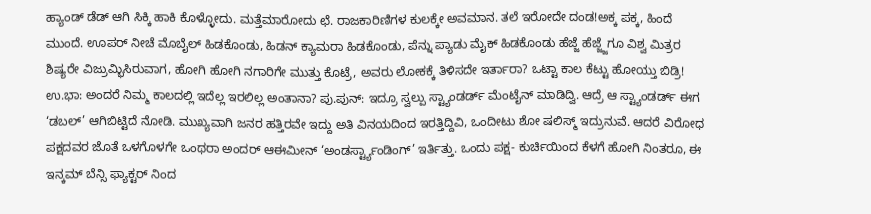ಹ್ಯಾಂಡ್ ಡೆಡ್ ಆಗಿ ಸಿಕ್ಕಿ ಹಾಕಿ ಕೊಳ್ಳೋದು. ಮತ್ತೆಮಾರೋದು ಛೆ. ರಾಜಕಾರಿಣಿಗಳ ಕುಲಕ್ಕೇ ಅವಮಾನ. ತಲೆ ಇರೋದೇ ದಂಡ!ಅಕ್ಕ ಪಕ್ಕ, ಹಿಂದೆ ಮುಂದೆ. ಊಪರ್ ನೀಚೆ ಮೊಬೈಲ್ ಹಿಡಕೊಂಡು, ಹಿಡನ್ ಕ್ಯಾಮರಾ ಹಿಡಕೊಂಡು, ಪೆನ್ನು ಪ್ಯಾಡು ಮೈಕ್ ಹಿಡಕೊಂಡು ಹೆಜ್ಜೆ ಹೆಜ್ಜ್ಜೆಗೂ ವಿಶ್ವ ಮಿತ್ರರ ಶಿಷ್ಯರೇ ವಿಜ್ರುಮ್ಭಿಸಿರುವಾಗ, ಹೋಗಿ ಹೋಗಿ ನಗಾರಿಗೇ ಮುತ್ತು ಕೊಟ್ರೆ, ಅವರು ಲೋಕಕ್ಕೆ ತಿಳಿಸದೇ ಇರ್ತಾರಾ? ಒಟ್ಟಾ ಕಾಲ ಕೆಟ್ಟು ಹೋಯ್ತು ಬಿಡ್ರಿ! ಉ.ಭಾ: ಅಂದರೆ ನಿಮ್ಮ ಕಾಲದಲ್ಲಿ ಇದೆಲ್ಲ ಇರಲಿಲ್ಲ ಅಂತಾನಾ? ಪು.ಪುನ್: ಇದ್ರೂ ಸ್ವಲ್ಪು ಸ್ಟ್ಯಾಂಡರ್ಡ್ ಮೆಂಟೈನ್ ಮಾಡಿದ್ವಿ. ಆದ್ರೆ ಆ ಸ್ಟ್ಯಾಂಡರ್ಡ್ ಈಗ ‘ಡಬಲ್’ ಆಗಿಬಿಟ್ಟಿದೆ ನೋಡಿ. ಮುಖ್ಯವಾಗಿ ಜನರ ಹತ್ತಿರವೇ ಇದ್ದು ಅತಿ ವಿನಯದಿಂದ ಇರತ್ತಿದ್ದಿವಿ, ಒಂದೀಟು ಶೋ ಷಲಿಸ್ಮ್ ಇದ್ರುನುವೆ. ಆದರೆ ವಿರೋಧ ಪಕ್ಷದವರ ಜೊತೆ ಒಳಗೊಳಗೇ ಒಂಥರಾ ಅಂದರ್ ಆಈಮೀನ್ ‘ಅಂಡರ್ಸ್ಟ್ಯಾಂಡಿಂಗ್’ ಇರ್ತಿತ್ತು. ಒಂದು ಪಕ್ಷ- ಕುರ್ಚಿಯಿಂದ ಕೆಳಗೆ ಹೋಗಿ ನಿಂತರೂ, ಈ ಇನ್ಕಮ್ ಬೆನ್ಸಿ ಫ್ಯಾಕ್ಟರ್ ನಿಂದ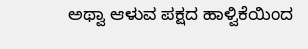ಅಥ್ವಾ ಆಳುವ ಪಕ್ಷದ ಹಾಳ್ವಿಕೆಯಿಂದ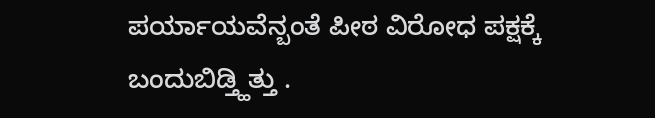ಪರ್ಯಾಯವೆನ್ಬಂತೆ ಪೀಠ ವಿರೋಧ ಪಕ್ಷಕ್ಕೆ ಬಂದುಬಿಡ್ತ್ಹಿತ್ತು .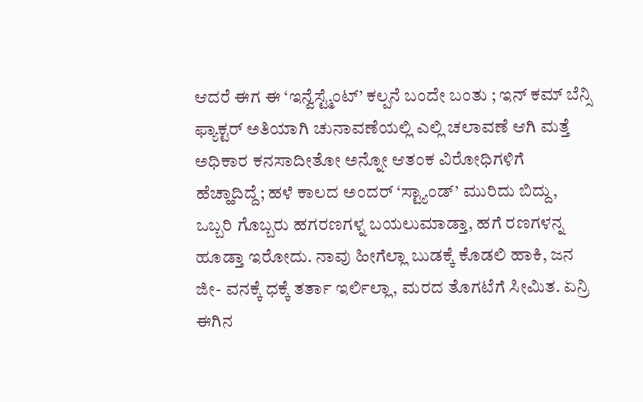ಆದರೆ ಈಗ ಈ ‘ಇನ್ವೆಸ್ಟ್ಮೆಂಟ್’ ಕಲ್ಪನೆ ಬಂದೇ ಬಂತು ; ಇನ್ ಕಮ್ ಬೆನ್ಸಿ ಫ್ಯಾಕ್ಟರ್ ಅತಿಯಾಗಿ ಚುನಾವಣೆಯಲ್ಲಿ ಎಲ್ಲಿ ಚಲಾವಣೆ ಆಗಿ ಮತ್ತೆ ಅಧಿಕಾರ ಕನಸಾದೀತೋ ಅನ್ನೋ ಆತಂಕ ವಿರೋಧಿಗಳಿಗೆ ಹೆಚ್ಹಾದಿದ್ದೆ; ಹಳೆ ಕಾಲದ ಅಂದರ್ ‘ಸ್ಟ್ಯಾಂಡ್’ ಮುರಿದು ಬಿದ್ದು, ಒಬ್ಬರಿ ಗೊಬ್ಬರು ಹಗರಣಗಳ್ನ ಬಯಲುಮಾಡ್ತಾ, ಹಗೆ ರಣಗಳನ್ನ ಹೂಡ್ತಾ ಇರೋದು. ನಾವು ಹೀಗೆಲ್ಲಾ ಬುಡಕ್ಕೆ ಕೊಡಲಿ ಹಾಕಿ, ಜನ ಜೀ- ವನಕ್ಕೆ ಧಕ್ಕೆ ತರ್ತಾ ಇರ್ಲಿಲ್ಲಾ, ಮರದ ತೊಗಟೆಗೆ ಸೀಮಿತ. ಏನ್ರಿ ಈಗಿನ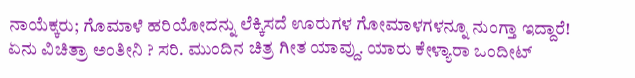ನಾಯೆಕ್ಕರು; ಗೊಮಾಳೆ ಹರಿಯೋದನ್ನು ಲೆಕ್ಕಿಸದೆ ಊರುಗಳ ಗೋಮಾಳಗಳನ್ನೂ ನುಂಗ್ತಾ ಇದ್ದಾರೆ! ಏನು ವಿಚಿತ್ರಾ ಅಂತೀನಿ ? ಸರಿ. ಮುಂದಿನ ಚಿತ್ರ ಗೀತ ಯಾವ್ದು. ಯಾರು ಕೇಳ್ಯಾರಾ ಒಂದೀಟ್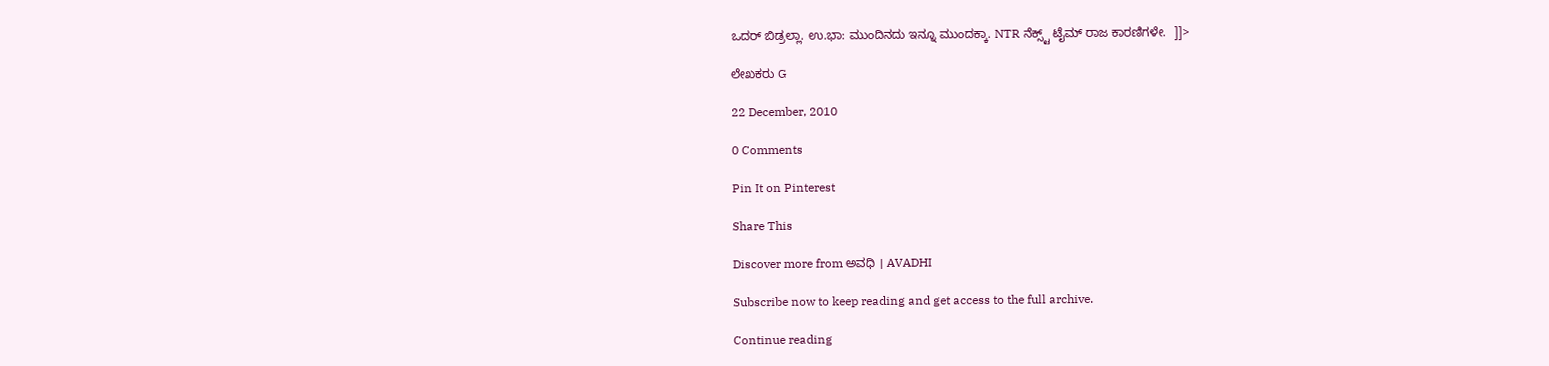ಒದರ್ ಬಿಡ್ರಲ್ಲಾ. ಉ.ಭಾ: ಮುಂದಿನದು ಇನ್ನೂ ಮುಂದಕ್ಕಾ. NTR ನೆಕ್ಸ್ಟ್ ಟೈಮ್ ರಾಜ ಕಾರಣಿಗಳೇ.  ]]>

ಲೇಖಕರು G

22 December, 2010

0 Comments

Pin It on Pinterest

Share This

Discover more from ಅವಧಿ । AVADHI

Subscribe now to keep reading and get access to the full archive.

Continue reading